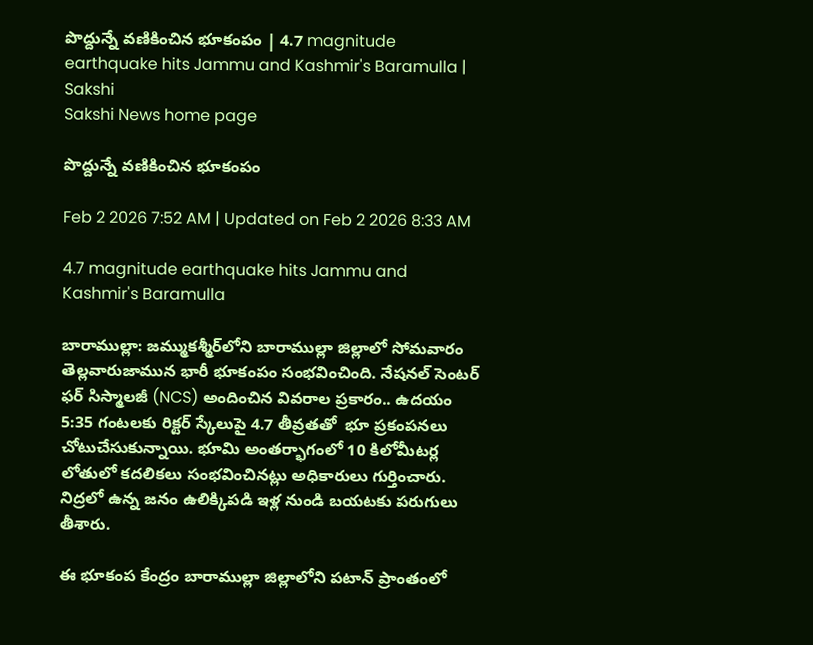పొద్దున్నే వణికించిన భూకంపం | 4.7 magnitude earthquake hits Jammu and Kashmir's Baramulla | Sakshi
Sakshi News home page

పొద్దున్నే వణికించిన భూకంపం

Feb 2 2026 7:52 AM | Updated on Feb 2 2026 8:33 AM

4.7 magnitude earthquake hits Jammu and Kashmir's Baramulla

బారాముల్లా: జమ్ముకశ్మీర్‌లోని బారాముల్లా జిల్లాలో సోమవారం తెల్లవారుజామున భారీ భూకంపం సంభవించింది. నేషనల్ సెంటర్ ఫర్ సిస్మాలజీ (NCS) అందించిన వివరాల ప్రకారం.. ఉదయం 5:35 గంటలకు రిక్టర్ స్కేలుపై 4.7 తీవ్రతతో  భూ ప్రకంపనలు చోటుచేసుకున్నాయి. భూమి అంతర్భాగంలో 10 కిలోమీటర్ల లోతులో కదలికలు సంభవించినట్లు అధికారులు గుర్తించారు. నిద్రలో ఉన్న జనం ఉలిక్కిపడి ఇళ్ల నుండి బయటకు పరుగులు తీశారు.

ఈ భూకంప కేంద్రం బారాముల్లా జిల్లాలోని పటాన్ ప్రాంతంలో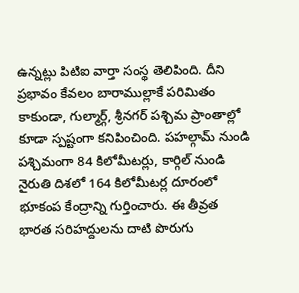ఉన్నట్లు పిటిఐ వార్తా సంస్థ తెలిపింది. దీని ప్రభావం కేవలం బారాముల్లాకే పరిమితం కాకుండా, గుల్మార్గ్, శ్రీనగర్ పశ్చిమ ప్రాంతాల్లో కూడా స్పష్టంగా కనిపించింది. పహల్గామ్ నుండి పశ్చిమంగా 84 కిలోమీటర్లు, కార్గిల్ నుండి నైరుతి దిశలో 164 కిలోమీటర్ల దూరంలో భూకంప కేంద్రాన్ని గుర్తించారు. ఈ తీవ్రత భారత సరిహద్దులను దాటి పొరుగు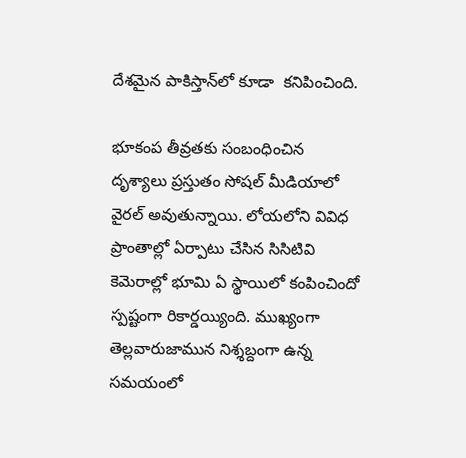దేశమైన పాకిస్తాన్‌లో కూడా  కనిపించింది.

భూకంప తీవ్రతకు సంబంధించిన దృశ్యాలు ప్రస్తుతం సోషల్ మీడియాలో వైరల్ అవుతున్నాయి. లోయలోని వివిధ ప్రాంతాల్లో ఏర్పాటు చేసిన సిసిటివి కెమెరాల్లో భూమి ఏ స్థాయిలో కంపించిందో స్పష్టంగా రికార్డయ్యింది. ముఖ్యంగా తెల్లవారుజామున నిశ్శబ్దంగా ఉన్న సమయంలో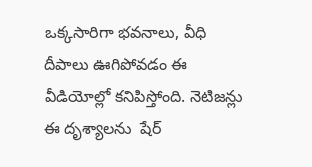ఒక్కసారిగా భవనాలు, వీధి దీపాలు ఊగిపోవడం ఈ వీడియోల్లో కనిపిస్తోంది. నెటిజన్లు ఈ దృశ్యాలను  షేర్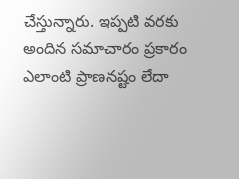చేస్తున్నారు. ఇప్పటి వరకు అందిన సమాచారం ప్రకారం ఎలాంటి ప్రాణనష్టం లేదా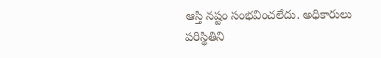ఆస్తి నష్టం సంభవించలేదు. అధికారులు పరిస్థితిని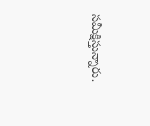సమీక్షిస్తున్నారు.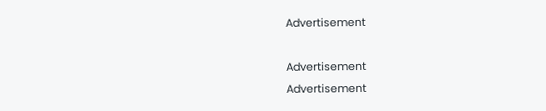Advertisement

Advertisement
Advertisement